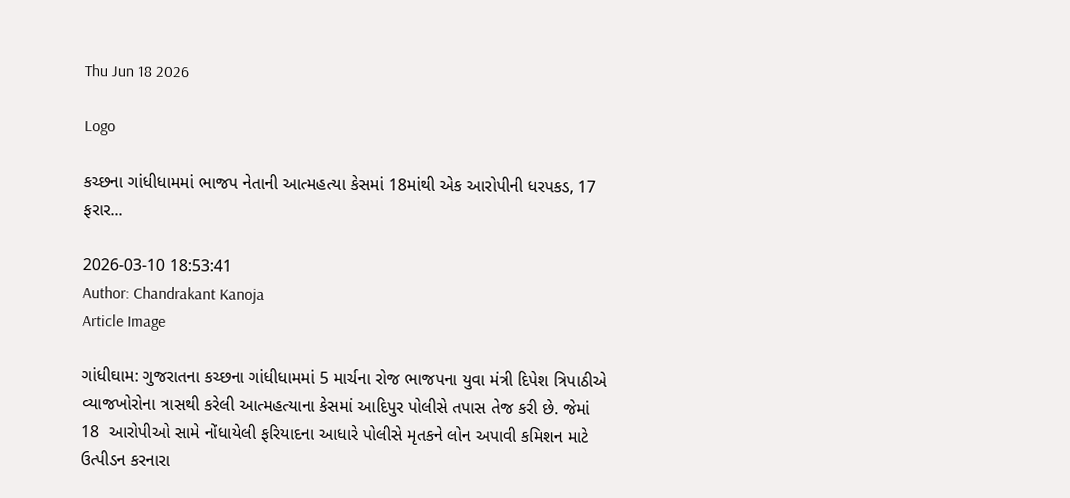Thu Jun 18 2026

Logo

કચ્છના ગાંધીધામમાં ભાજપ નેતાની આત્મહત્યા કેસમાં 18માંથી એક આરોપીની ધરપકડ, 17 ફરાર...

2026-03-10 18:53:41
Author: Chandrakant Kanoja
Article Image

ગાંધીઘામ: ગુજરાતના કચ્છના ગાંધીધામમાં 5 માર્ચના રોજ ભાજપના યુવા મંત્રી દિપેશ ત્રિપાઠીએ વ્યાજખોરોના ત્રાસથી કરેલી આત્મહત્યાના કેસમાં આદિપુર પોલીસે તપાસ તેજ કરી છે. જેમાં 18  આરોપીઓ સામે નોંધાયેલી ફરિયાદના આધારે પોલીસે મૃતકને લોન અપાવી કમિશન માટે ઉત્પીડન કરનારા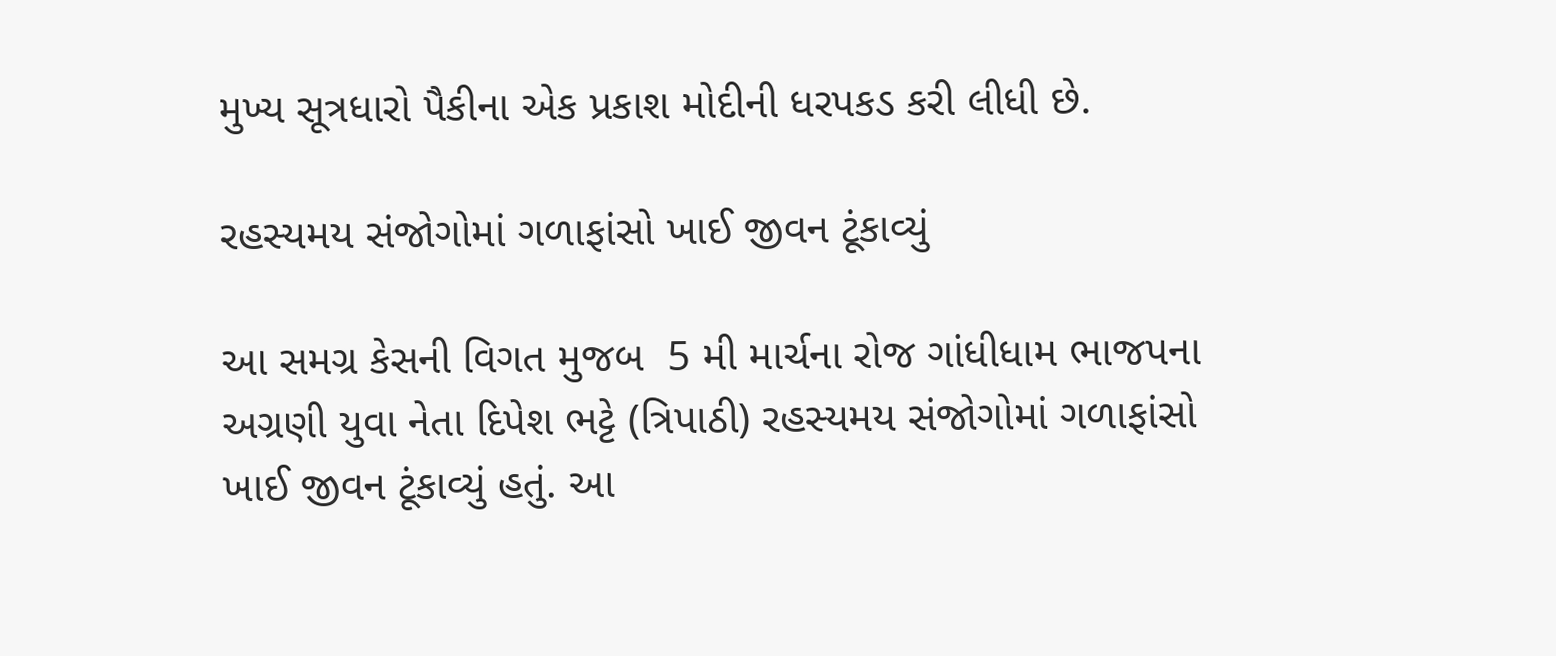મુખ્ય સૂત્રધારો પૈકીના એક પ્રકાશ મોદીની ધરપકડ કરી લીધી છે.

રહસ્યમય સંજોગોમાં ગળાફાંસો ખાઈ જીવન ટૂંકાવ્યું

આ સમગ્ર કેસની વિગત મુજબ  5 મી માર્ચના રોજ ગાંધીધામ ભાજપના અગ્રણી યુવા નેતા દિપેશ ભટ્ટે (ત્રિપાઠી) રહસ્યમય સંજોગોમાં ગળાફાંસો ખાઈ જીવન ટૂંકાવ્યું હતું. આ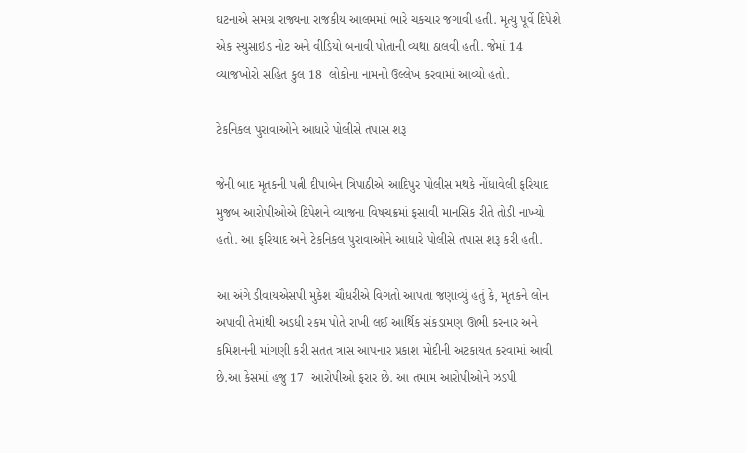ઘટનાએ સમગ્ર રાજ્યના રાજકીય આલમમાં ભારે ચકચાર જગાવી હતી. મૃત્યુ પૂર્વે દિપેશે એક સ્યુસાઇડ નોટ અને વીડિયો બનાવી પોતાની વ્યથા ઠાલવી હતી. જેમાં 14  વ્યાજખોરો સહિત કુલ 18  લોકોના નામનો ઉલ્લેખ કરવામાં આવ્યો હતો.

ટેકનિકલ પુરાવાઓને આધારે પોલીસે તપાસ શરૂ

જેની બાદ મૃતકની પત્ની દીપાબેન ત્રિપાઠીએ આદિપુર પોલીસ મથકે નોંધાવેલી ફરિયાદ મુજબ આરોપીઓએ દિપેશને વ્યાજના વિષચક્રમાં ફસાવી માનસિક રીતે તોડી નાખ્યો હતો. આ ફરિયાદ અને ટેકનિકલ પુરાવાઓને આધારે પોલીસે તપાસ શરૂ કરી હતી.

આ અંગે ડીવાયએસપી મુકેશ ચૌધરીએ વિગતો આપતા જણાવ્યું હતું કે, મૃતકને લોન અપાવી તેમાંથી અડધી રકમ પોતે રાખી લઈ આર્થિક સંકડામણ ઊભી કરનાર અને કમિશનની માંગણી કરી સતત ત્રાસ આપનાર પ્રકાશ મોદીની અટકાયત કરવામાં આવી છે.આ કેસમાં હજુ 17  આરોપીઓ ફરાર છે. આ તમામ આરોપીઓને ઝડપી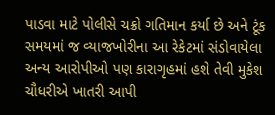પાડવા માટે પોલીસે ચક્રો ગતિમાન કર્યા છે અને ટૂંક સમયમાં જ વ્યાજખોરીના આ રેકેટમાં સંડોવાયેલા અન્ય આરોપીઓ પણ કારાગૃહમાં હશે તેવી મુકેશ ચૌધરીએ ખાતરી આપી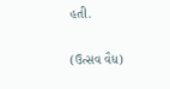હતી.

(ઉત્સવ વૈધ)